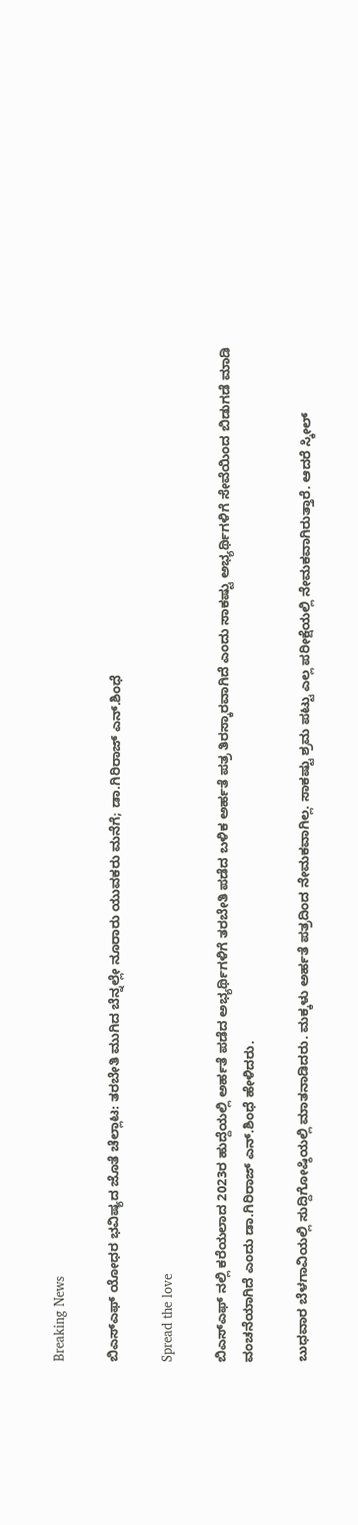Breaking News

ಬಿಎಸ್ಎಫ್ ಯೋಧರ ಭವಿಷ್ಯದ ಜೊತೆ ಚೆಲ್ಲಾಟ: ತರಬೇತಿ ಮುಗಿದ ಬೆನ್ನಲ್ಲೇ ನೂರಾರು ಯುವಕರು ಮನೆಗೆ; ಡಾ.ಗಿರಿರಾಜ್ ಎನ್.ಶಿಂಧೆ

Spread the love

ಬಿಎಸ್ಎಫ್ ನಲ್ಲಿ ಕರೆಯಲಾದ 2023ರ ಹುದ್ದೆಯಲ್ಲಿ ಅರ್ಹತೆ ಪಡೆದ ಅಭ್ಯರ್ಥಿಗಳಿಗೆ ತರಬೇತಿ ಪಡೆದ ಬಳಿಕ ಅರ್ಹತೆ ಪತ್ರ ತಿರಸ್ಕಾರವಾಗಿದೆ ಎಂದು ಸಾಕಷ್ಟು ಅಭ್ಯರ್ಥಿಗಳಿಗೆ ಸೇವೆಯಿಂದ ಬಿಡುಗಡೆ ಮಾಡಿ ವಂಚನೆಯಾಗಿದೆ ಎಂದು ಡಾ.ಗಿರಿರಾಜ್ ಎನ್.ಶಿಂಧೆ ಹೇಳಿದರು.

ಬುಧವಾರ ಬೆಳಗಾವಿಯಲ್ಲಿ ಸುದ್ದಿಗೋಷ್ಠಿಯಲ್ಲಿ ಮಾತನಾಡಿದರು. ಮಕ್ಕಳು ಅರ್ಹತೆ ಪತ್ರದಿಂದ ನೇಮಕವಾಗಿಲ್ಲ. ಸಾಕಷ್ಟು ಶ್ರಮ ಪಟ್ಟು ಎಲ್ಲ ಪರೀಕ್ಷೆಯಲ್ಲಿ ನೇಮಕವಾಗಿರುತ್ತಾರೆ. ಆದರೆ ಸ್ಕೀಲ್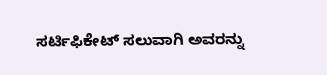ಸರ್ಟಿಫಿಕೇಟ್ ಸಲುವಾಗಿ ಅವರನ್ನು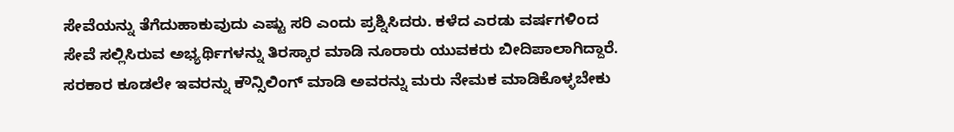ಸೇವೆಯನ್ನು ತೆಗೆದುಹಾಕುವುದು ಎಷ್ಟು ಸರಿ ಎಂದು ಪ್ರಶ್ನಿಸಿದರು. ಕಳೆದ ಎರಡು ವರ್ಷಗಳಿಂದ ಸೇವೆ ಸಲ್ಲಿಸಿರುವ ಅಭ್ಯರ್ಥಿಗಳನ್ನು ತಿರಸ್ಕಾರ ಮಾಡಿ ನೂರಾರು ಯುವಕರು ಬೀದಿಪಾಲಾಗಿದ್ದಾರೆ. ಸರಕಾರ ಕೂಡಲೇ ಇವರನ್ನು ಕೌನ್ಸಿಲಿಂಗ್ ಮಾಡಿ ಅವರನ್ನು ಮರು ನೇಮಕ ಮಾಡಿಕೊಳ್ಳಬೇಕು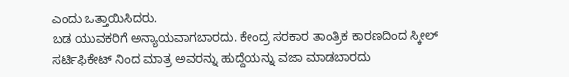ಎಂದು ಒತ್ತಾಯಿಸಿದರು.
ಬಡ ಯುವಕರಿಗೆ ಅನ್ಯಾಯವಾಗಬಾರದು. ಕೇಂದ್ರ ಸರಕಾರ ತಾಂತ್ರಿಕ ಕಾರಣದಿಂದ ಸ್ಕೀಲ್ ಸರ್ಟಿಫಿಕೇಟ್ ‌ನಿಂದ ಮಾತ್ರ ಅವರನ್ನು ಹುದ್ದೆಯನ್ನು ವಜಾ ಮಾಡಬಾರದು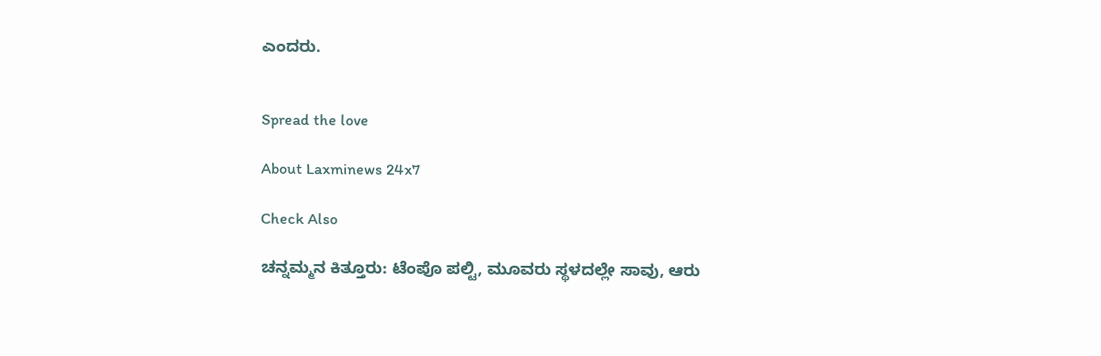ಎಂದರು.


Spread the love

About Laxminews 24x7

Check Also

ಚನ್ನಮ್ಮನ ಕಿತ್ತೂರು: ಟೆಂಪೊ ಪಲ್ಟಿ, ಮೂವರು ಸ್ಥಳದಲ್ಲೇ ಸಾವು, ಆರು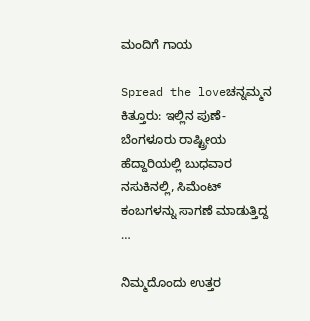ಮಂದಿಗೆ ಗಾಯ

Spread the loveಚನ್ನಮ್ಮನ ಕಿತ್ತೂರು: ಇಲ್ಲಿನ ಪುಣೆ- ಬೆಂಗಳೂರು ರಾಷ್ಟ್ರೀಯ ಹೆದ್ದಾರಿಯಲ್ಲಿ ಬುಧವಾರ ನಸುಕಿನಲ್ಲಿ, ಸಿಮೆಂಟ್‌ ಕಂಬಗಳನ್ನು ಸಾಗಣೆ ಮಾಡುತ್ತಿದ್ದ …

ನಿಮ್ಮದೊಂದು ಉತ್ತರ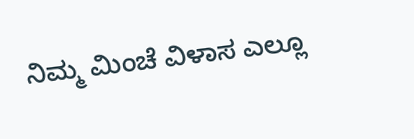ನಿಮ್ಮ ಮಿಂಚೆ ವಿಳಾಸ ಎಲ್ಲೂ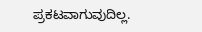ಪ್ರಕಟವಾಗುವುದಿಲ್ಲ.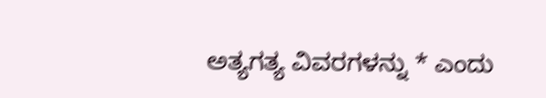ಅತ್ಯಗತ್ಯ ವಿವರಗಳನ್ನು * ಎಂದು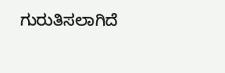ಗುರುತಿಸಲಾಗಿದೆ